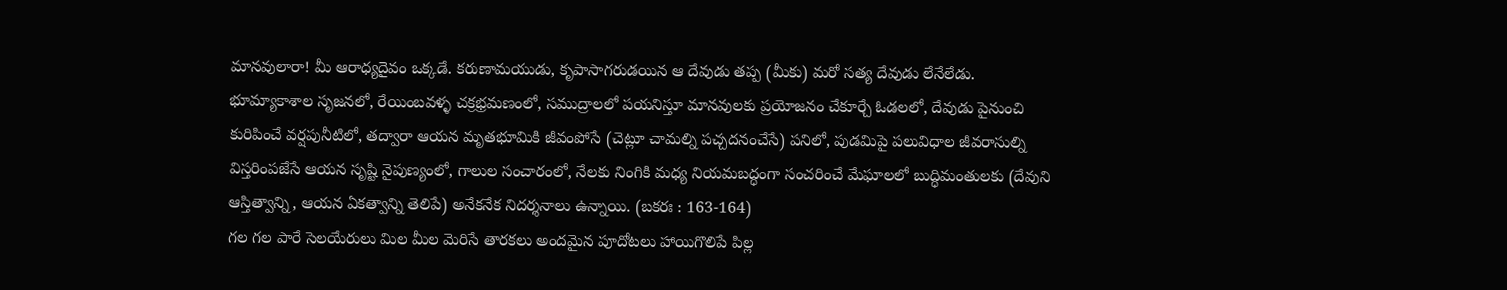మానవులారా! మీ ఆరాధ్యదైవం ఒక్కడే. కరుణామయుడు, కృపాసాగరుడయిన ఆ దేవుడు తప్ప (మీకు) మరో సత్య దేవుడు లేనేలేడు. భూమ్యాకాశాల సృజనలో, రేయింబవళ్ళ చక్రభ్రమణంలో, సముద్రాలలో పయనిస్తూ మానవులకు ప్రయోజనం చేకూర్చే ఓడలలో, దేవుడు పైనుంచి కురిపించే వర్షపునీటిలో, తద్వారా ఆయన మృతభూమికి జీవంపోసే (చెట్లూ చామల్ని పచ్చదనంచేసే) పనిలో, పుడమిపై పలువిధాల జీవరాసుల్ని విస్తరింపజేసే ఆయన సృష్టి నైపుణ్యంలో, గాలుల సంచారంలో, నేలకు నింగికి మధ్య నియమబద్ధంగా సంచరించే మేఘాలలో బుద్ధిమంతులకు (దేవుని ఆస్తిత్వాన్ని, ఆయన ఏకత్వాన్ని తెలిపే) అనేకనేక నిదర్శనాలు ఉన్నాయి. (బకరః : 163-164)
గల గల పారే సెలయేరులు మిల మీల మెరిసే తారకలు అందమైన పూదోటలు హాయిగొలిపే పిల్ల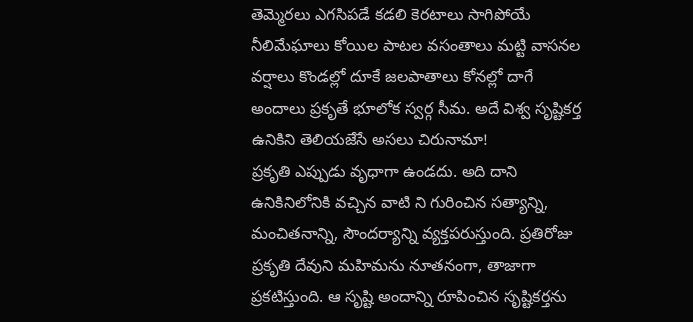తెమ్మెరలు ఎగసిపడే కడలి కెరటాలు సాగిపోయే నీలిమేఘాలు కోయిల పాటల వసంతాలు మట్టి వాసనల వర్షాలు కొండల్లో దూకే జలపాతాలు కోనల్లో దాగే అందాలు ప్రకృతే భూలోక స్వర్గ సీమ. అదే విశ్వ సృష్టికర్త ఉనికిని తెలియజేసే అసలు చిరునామా!
ప్రకృతి ఎప్పుడు వృధాగా ఉండదు. అది దాని ఉనికినిలోనికి వచ్చిన వాటి ని గురించిన సత్యాన్ని, మంచితనాన్ని, సౌందర్యాన్ని వ్యక్తపరుస్తుంది. ప్రతిరోజు ప్రకృతి దేవుని మహిమను నూతనంగా, తాజాగా ప్రకటిస్తుంది. ఆ సృష్టి అందాన్ని రూపించిన సృష్టికర్తను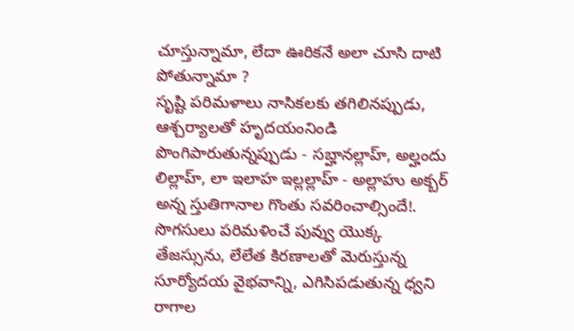చూస్తున్నామా, లేదా ఊరికనే అలా చూసి దాటి పోతున్నామా ?
సృష్టి పరిమళాలు నాసికలకు తగిలినప్పుడు, ఆశ్చర్యాలతో హృదయంనిండి పొంగిపారుతున్నప్పుడు - సబ్హానల్లాహ్, అల్హందు లిల్లాహ్, లా ఇలాహ ఇల్లల్లాహ్ - అల్లాహు అక్బర్ అన్న స్తుతిగానాల గొంతు సవరించాల్సిందే!. సొగసులు పరిమళించే పువ్వు యొక్క తేజస్సును, లేలేత కిరణాలతో మెరుస్తున్న సూర్యోదయ వైభవాన్ని, ఎగిసిపడుతున్న ధ్వని రాగాల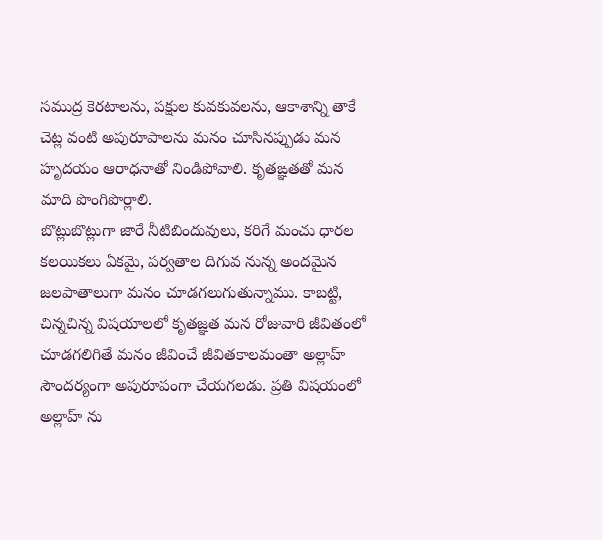సముద్ర కెరటాలను, పక్షుల కువకువలను, ఆకాశాన్ని తాకే చెట్ల వంటి అపురూపాలను మనం చూసినప్పుడు మన హృదయం ఆరాధనాతో నిండిపోవాలి. కృతఙ్ఞతతో మన మాది పొంగిపొర్లాలి.
బొట్లుబొట్లుగా జారే నీటిబిందువులు, కరిగే మంచు ధారల కలయికలు ఏకమై, పర్వతాల దిగువ నున్న అందమైన జలపాతాలుగా మనం చూడగలుగుతున్నాము. కాబట్టి, చిన్నచిన్న విషయాలలో కృతజ్ఞత మన రోజువారి జీవితంలో చూడగలిగితే మనం జీవించే జీవితకాలమంతా అల్లాహ్ సౌందర్యంగా అపురూపంగా చేయగలడు. ప్రతి విషయంలో అల్లాహ్ ను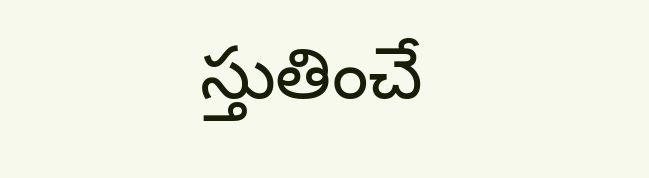స్తుతించే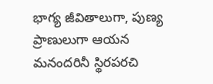భాగ్య జీవితాలుగా, పుణ్య ప్రాణులుగా ఆయన మనందరినీ స్థిరపరచి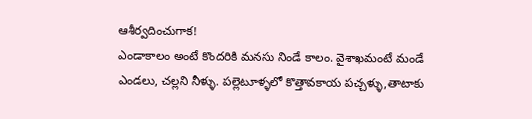ఆశీర్వదించుగాక!
ఎండాకాలం అంటే కొందరికి మనసు నిండే కాలం. వైశాఖమంటే మండే ఎండలు, చల్లని నీళ్ళు. పల్లెటూళ్ళలో కొత్తావకాయ పచ్చళ్ళు,తాటాకు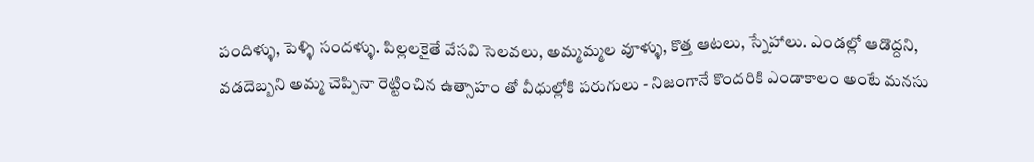పందిళ్ళు, పెళ్ళి సందళ్ళు. పిల్లలకైతే వేసవి సెలవలు, అమ్మమ్మల వూళ్ళు, కొత్త ఆటలు, స్నేహాలు. ఎండల్లో ఆడొద్దని, వడదెబ్బని అమ్మ చెప్పినా రెట్టించిన ఉత్సాహం తో వీధుల్లోకి పరుగులు - నిజంగానే కొందరికి ఎండాకాలం అంటే మనసు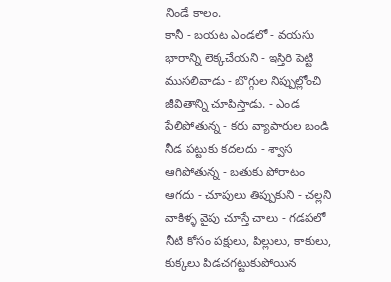నిండే కాలం.
కానీ - బయట ఎండలో - వయసు భారాన్ని లెక్కచేయని - ఇస్తిరి పెట్టి ముసలివాడు - బొగ్గుల నిప్పుల్లోంచి జీవితాన్ని చూపిస్తాడు. - ఎండ పేలిపోతున్న - కరు వ్యాపారుల బండి నీడ పట్టుకు కదలదు - శ్వాస ఆగిపోతున్న - బతుకు పోరాటం ఆగదు - చూపులు తిప్పుకుని - చల్లని వాకిళ్ళ వైపు చూస్తే చాలు - గడపలో నీటి కోసం పక్షులు, పిల్లులు, కాకులు, కుక్కలు పిడచగట్టుకుపోయిన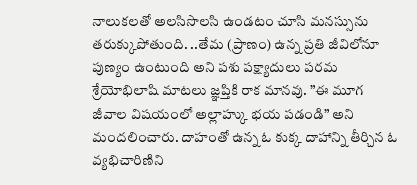నాలుకలతో అలసిసొలసి ఉండటం చూసి మనస్సును తరుక్కుపోతుంది. ..తేమ (ప్రాణం) ఉన్న ప్రతి జీవిలోనూ పుణ్యం ఉంటుంది అని పశు పక్ష్యాదులు పరమ శ్రేయోభిలాషి మాటలు జ్ఞప్తికి రాక మానవు. ”ఈ మూగ జీవాల విషయంలో అల్లాహ్కు భయ పడండి” అని మందలించారు. దాహంతో ఉన్న ఓ కుక్క దాహాన్ని తీర్చిన ఓ వ్యభిచారిణిని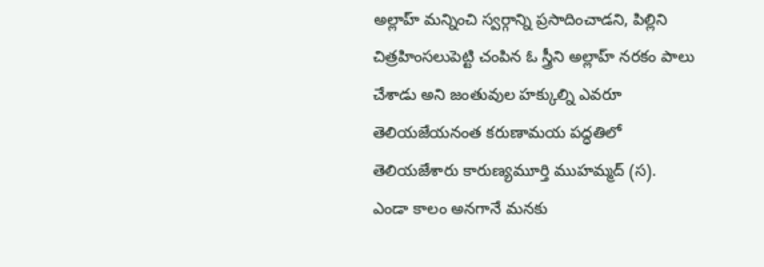అల్లాహ్ మన్నించి స్వర్గాన్ని ప్రసాదించాడని, పిల్లిని చిత్రహింసలుపెట్టి చంపిన ఓ స్త్రీని అల్లాహ్ నరకం పాలు చేశాడు అని జంతువుల హక్కుల్ని ఎవరూ తెలియజేయనంత కరుణామయ పద్ధతిలో తెలియజేశారు కారుణ్యమూర్తి ముహమ్మద్ (స).
ఎండా కాలం అనగానే మనకు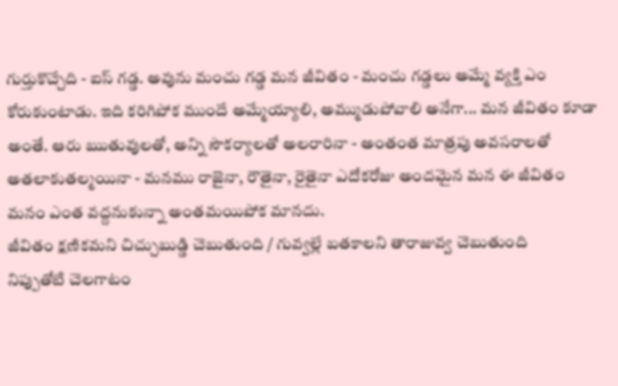గుర్తుకొచ్చేది - ఐస్ గడ్డ. అవును మంచు గడ్డ మన జీవితం - మంచు గడ్డలు అమ్మే వ్యక్తి ఎం కోరుకుంటాడు. ఇది కరిగిపోక ముందే అమ్మేయ్యాలి, అమ్ముడుపోవాలి అనేగా... మన జీవితం కూడా అంతే. ఆరు ఋతువులతో, అన్ని సౌకర్యాలతో అలరారినా - అంతంత మాత్రపు అవసరాలతో అతలాకుతల్మయినా - మనము రాజైనా, రౌతైనా, రైతైనా ఎదోకరోజు అందమైన మన ఈ జీవితం మనం ఎంత వద్దనుకున్నా అంతమయిపోక మానదు.
జీవితం క్షణికమని చిచ్చుబుడ్డి చెబుతుంది / గువ్వల్లే బతకాలని తారాజువ్వ చెబుతుంది
నిప్పుతోటి చెలగాటం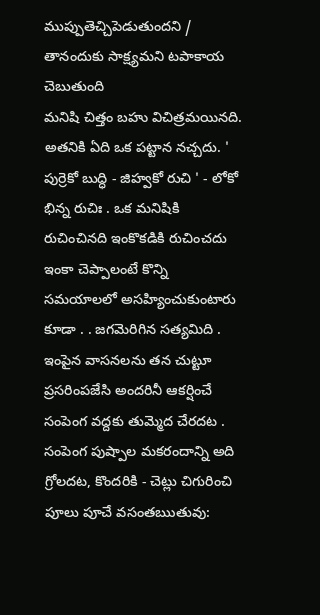ముప్పుతెచ్చిపెడుతుందని / తానందుకు సాక్ష్యమని టపాకాయ చెబుతుంది
మనిషి చిత్తం బహు విచిత్రమయినది. అతనికి ఏది ఒక పట్టాన నచ్చదు. ' పుర్రెకో బుద్ధి - జిహ్వకో రుచి ' - లోకో భిన్న రుచిః . ఒక మనిషికి రుచించినది ఇంకొకడికి రుచించదు ఇంకా చెప్పాలంటే కొన్ని సమయాలలో అసహ్యించుకుంటారు కూడా . . జగమెరిగిన సత్యమిది . ఇంపైన వాసనలను తన చుట్టూ ప్రసరింపజేసి అందరినీ ఆకర్షించే సంపెంగ వద్దకు తుమ్మెద చేరదట . సంపెంగ పుష్పాల మకరందాన్ని అది గ్రోలదట, కొందరికి - చెట్లు చిగురించి పూలు పూచే వసంతఋతువు: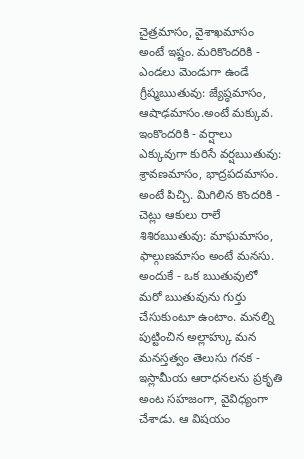చైత్రమాసం, వైశాఖమాసం అంటే ఇష్టం. మరికొందరికి - ఎండలు మెండుగా ఉండే గ్రీష్మఋతువు: జ్యేష్ఠమాసం, ఆషాఢమాసం.అంటే మక్కువ. ఇంకొందరికి - వర్షాలు ఎక్కువుగా కురిసే వర్షఋతువు: శ్రావణమాసం, భాద్రపదమాసం. అంటే పిచ్చి. మిగిలిన కొందరికి - చెట్లు ఆకులు రాలే శిశిరఋతువు: మాఘమాసం, ఫాల్గుణమాసం అంటే మనసు. అందుకే - ఒక ఋతువులో మరో ఋతువును గుర్తు చేసుకుంటూ ఉంటాం. మనల్ని పుట్టించిన అల్లాహ్కు మన మనస్తత్వం తెలుసు గనక - ఇస్లామీయ ఆరాధనలను ప్రకృతి అంట సహజంగా, వైవిధ్యంగా చేశాడు. ఆ విషయం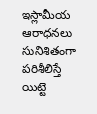ఇస్లామీయ ఆరాధనలు సునిశితంగా పరిశీలిస్తే యిట్టె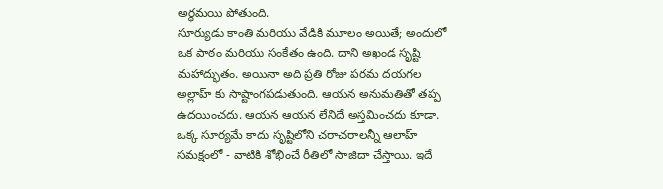అర్థమయి పోతుంది.
సూర్యుడు కాంతి మరియు వేడికి మూలం అయితే; అందులో ఒక పాఠం మరియు సంకేతం ఉంది. దాని అఖండ సృష్టి మహాద్భుతం. అయినా అది ప్రతి రోజు పరమ దయగల అల్లాహ్ కు సాష్టాంగపడుతుంది. ఆయన అనుమతితో తప్ప ఉదయించదు. ఆయన ఆయన లేనిదే అస్తమించదు కూడా. ఒక్క సూర్యమే కాదు సృష్టిలోని చరాచరాలన్నీ ఆలాహ్ సమక్షంలో - వాటికి శోభించే రీతిలో సాజిదా చేస్తాయి. ఇదే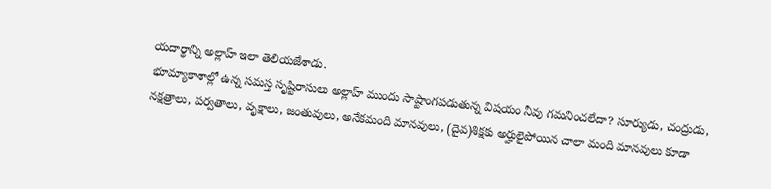యదార్థాన్ని అల్లాహ్ ఇలా తెలియజేశాడు.
భూమ్యాకాశాల్లో ఉన్న సమస్త సృష్టిరాసులు అల్లాహ్ ముందు సాష్టాంగపడుతున్న విషయం నీవు గమనించలేదా? సూర్యుడు, చంద్రుడు, నక్షత్రాలు, పర్వతాలు, వృక్షాలు, జంతువులు, అనేకమంది మానవులు, (దైవ)శిక్షకు అర్హులైపోయిన చాలా మంది మానవులు కూడా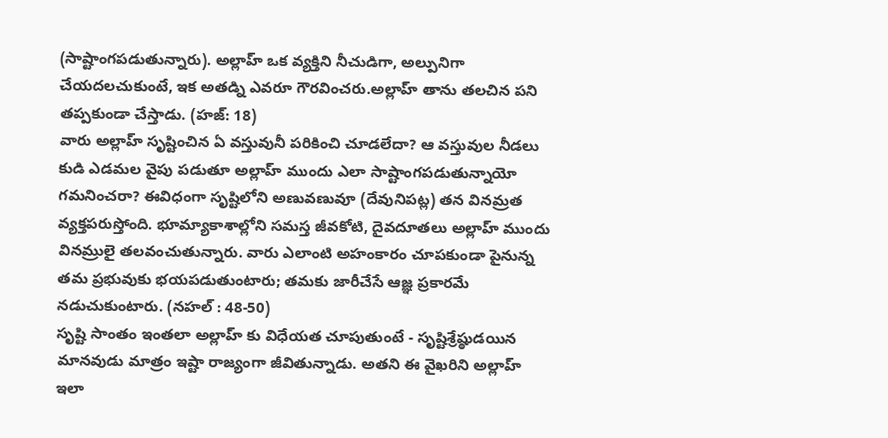(సాష్టాంగపడుతున్నారు). అల్లాహ్ ఒక వ్యక్తిని నీచుడిగా, అల్పునిగా చేయదలచుకుంటే, ఇక అతడ్ని ఎవరూ గౌరవించరు.అల్లాహ్ తాను తలచిన పని తప్పకుండా చేస్తాడు. (హజ్: 18)
వారు అల్లాహ్ సృష్టించిన ఏ వస్తువునీ పరికించి చూడలేదా? ఆ వస్తువుల నీడలు కుడి ఎడమల వైపు పడుతూ అల్లాహ్ ముందు ఎలా సాష్టాంగపడుతున్నాయో గమనించరా? ఈవిధంగా సృష్టిలోని అణువణువూ (దేవునిపట్ల) తన వినమ్రత వ్యక్తపరుస్తోంది. భూమ్యాకాశాల్లోని సమస్త జీవకోటి, దైవదూతలు అల్లాహ్ ముందు వినమ్రులై తలవంచుతున్నారు. వారు ఎలాంటి అహంకారం చూపకుండా పైనున్న తమ ప్రభువుకు భయపడుతుంటారు; తమకు జారీచేసే ఆజ్ఞ ప్రకారమే నడుచుకుంటారు. (నహల్ : 48-50)
సృష్టి సాంతం ఇంతలా అల్లాహ్ కు విధేయత చూపుతుంటే - సృష్టిశ్రేష్ఠుడయిన మానవుడు మాత్రం ఇష్టా రాజ్యంగా జీవితున్నాడు. అతని ఈ వైఖరిని అల్లాహ్ ఇలా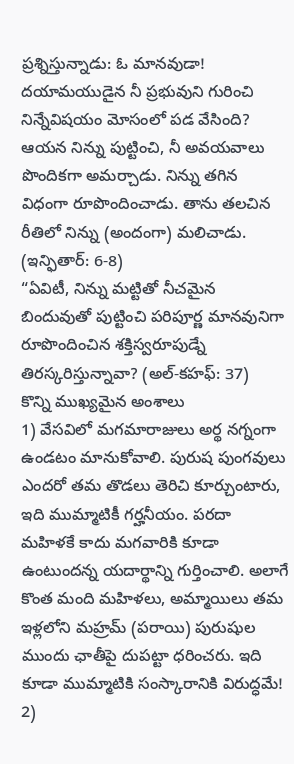ప్రశ్నిస్తున్నాడు: ఓ మానవుడా! దయామయుడైన నీ ప్రభువుని గురించి నిన్నేవిషయం మోసంలో పడ వేసింది? ఆయన నిన్ను పుట్టించి, నీ అవయవాలు పొందికగా అమర్చాడు. నిన్ను తగిన విధంగా రూపొందించాడు. తాను తలచిన రీతిలో నిన్ను (అందంగా) మలిచాడు. (ఇన్ఫితార్: 6-8)
“ఏవిటీ, నిన్ను మట్టితో నీచమైన బిందువుతో పుట్టించి పరిపూర్ణ మానవునిగా రూపొందించిన శక్తిస్వరూపుడ్నే తిరస్కరిస్తున్నావా? (అల్-కహఫ్: 37)
కొన్ని ముఖ్యమైన అంశాలు
1) వేసవిలో మగమారాజులు అర్థ నగ్నంగా ఉండటం మానుకోవాలి. పురుష పుంగవులు ఎందరో తమ తొడలు తెరిచి కూర్చుంటారు, ఇది ముమ్మాటికీ గర్హనీయం. పరదా మహిళకే కాదు మగవారికి కూడా ఉంటుందన్న యదార్థాన్ని గుర్తించాలి. అలాగే కొంత మంది మహిళలు, అమ్మాయిలు తమ ఇళ్లలోని మహ్రమ్ (పరాయి) పురుషుల ముందు ఛాతీపై దుపట్టా ధరించరు. ఇది కూడా ముమ్మాటికి సంస్కారానికి విరుద్ధమే!
2)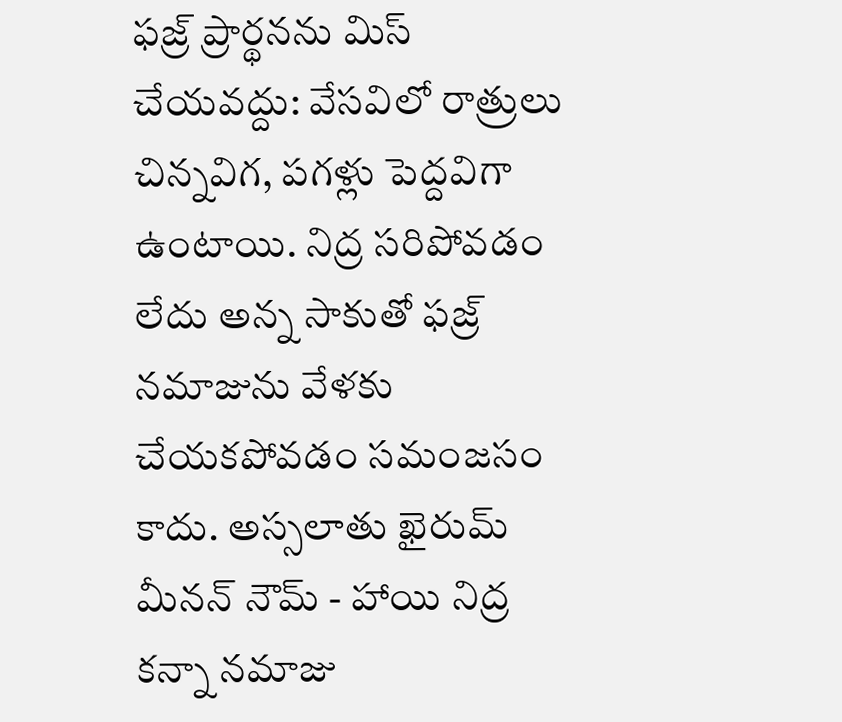ఫజ్ర్ ప్రార్థనను మిస్ చేయవద్దు: వేసవిలో రాత్రులు చిన్నవిగ, పగళ్లు పెద్దవిగా ఉంటాయి. నిద్ర సరిపోవడం లేదు అన్న సాకుతో ఫజ్ర్ నమాజును వేళకు చేయకపోవడం సమంజసం కాదు. అస్సలాతు ఖైరుమ్ మీనన్ నౌమ్ - హాయి నిద్ర కన్నా నమాజు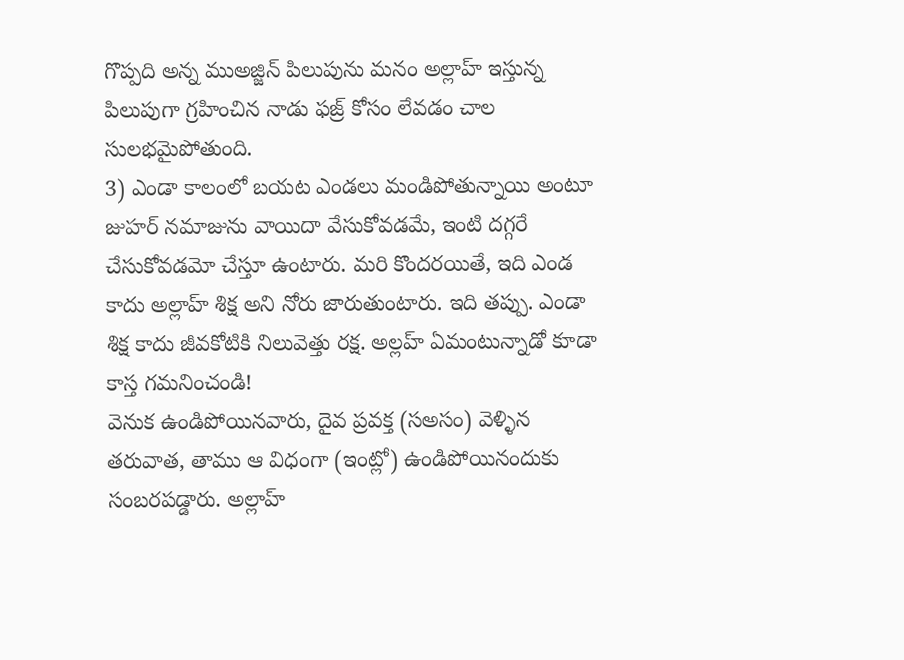గొప్పది అన్న ముఅజ్జిన్ పిలుపును మనం అల్లాహ్ ఇస్తున్న పిలుపుగా గ్రహించిన నాడు ఫజ్ర్ కోసం లేవడం చాల సులభమైపోతుంది.
3) ఎండా కాలంలో బయట ఎండలు మండిపోతున్నాయి అంటూ జుహర్ నమాజును వాయిదా వేసుకోవడమే, ఇంటి దగ్గరే చేసుకోవడమో చేస్తూ ఉంటారు. మరి కొందరయితే, ఇది ఎండ కాదు అల్లాహ్ శిక్ష అని నోరు జారుతుంటారు. ఇది తప్పు. ఎండా శిక్ష కాదు జీవకోటికి నిలువెత్తు రక్ష. అల్లహ్ ఏమంటున్నాడో కూడా కాస్త గమనించండి!
వెనుక ఉండిపోయినవారు, దైవ ప్రవక్త (సఅసం) వెళ్ళిన తరువాత, తాము ఆ విధంగా (ఇంట్లో) ఉండిపోయినందుకు సంబరపడ్డారు. అల్లాహ్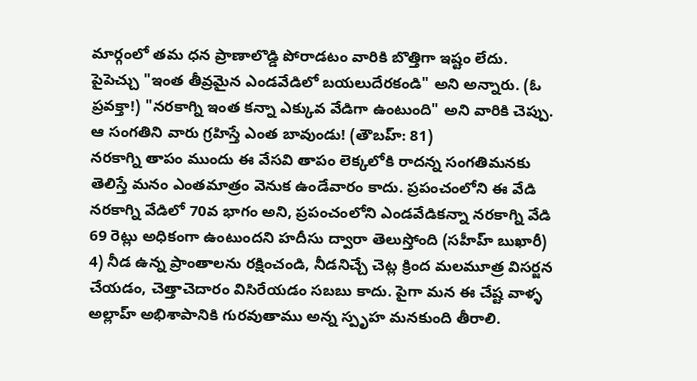మార్గంలో తమ ధన ప్రాణాలొడ్డి పోరాడటం వారికి బొత్తిగా ఇష్టం లేదు. పైపెచ్చు "ఇంత తీవ్రమైన ఎండవేడిలో బయలుదేరకండి" అని అన్నారు. (ఓ ప్రవక్తా!) "నరకాగ్ని ఇంత కన్నా ఎక్కువ వేడిగా ఉంటుంది" అని వారికి చెప్పు. ఆ సంగతిని వారు గ్రహిస్తే ఎంత బావుండు! (తౌబహ్: 81)
నరకాగ్ని తాపం ముందు ఈ వేసవి తాపం లెక్కలోకి రాదన్న సంగతిమనకు తెలిస్తే మనం ఎంతమాత్రం వెనుక ఉండేవారం కాదు. ప్రపంచంలోని ఈ వేడి నరకాగ్ని వేడిలో 70వ భాగం అని, ప్రపంచంలోని ఎండవేడికన్నా నరకాగ్ని వేడి 69 రెట్లు అధికంగా ఉంటుందని హదీసు ద్వారా తెలుస్తోంది (సహీహ్ బుఖారీ)
4) నీడ ఉన్న ప్రాంతాలను రక్షించండి, నీడనిచ్చే చెట్ల క్రింద మలమూత్ర విసర్జన చేయడం, చెత్తాచెదారం విసిరేయడం సబబు కాదు. పైగా మన ఈ చేష్ట వాళ్ళ అల్లాహ్ అభిశాపానికి గురవుతాము అన్న స్పృహ మనకుంది తీరాలి.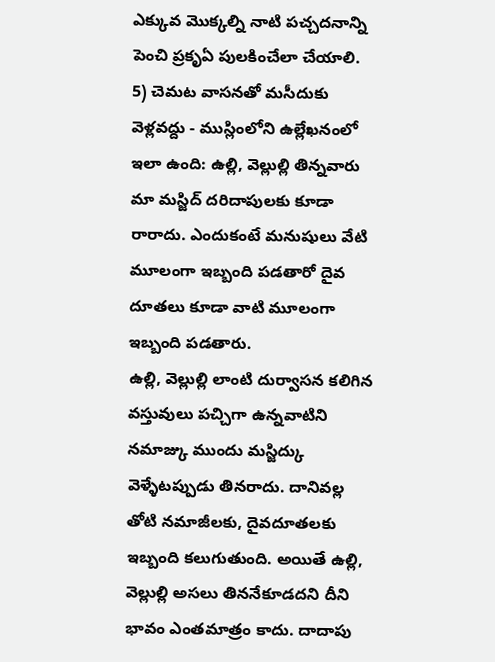ఎక్కువ మొక్కల్ని నాటి పచ్చదనాన్ని పెంచి ప్రకృఏ పులకించేలా చేయాలి.
5) చెమట వాసనతో మసీదుకు వెళ్లవద్దు - ముస్లింలోని ఉల్లేఖనంలో ఇలా ఉంది: ఉల్లి, వెల్లుల్లి తిన్నవారు మా మస్జిద్ దరిదాపులకు కూడా రారాదు. ఎందుకంటే మనుషులు వేటి మూలంగా ఇబ్బంది పడతారో దైవ దూతలు కూడా వాటి మూలంగా ఇబ్బంది పడతారు.
ఉల్లి, వెల్లుల్లి లాంటి దుర్వాసన కలిగిన వస్తువులు పచ్చిగా ఉన్నవాటిని నమాజ్కు ముందు మస్జిద్కు వెళ్ళేటప్పుడు తినరాదు. దానివల్ల తోటి నమాజీలకు, దైవదూతలకు ఇబ్బంది కలుగుతుంది. అయితే ఉల్లి, వెల్లుల్లి అసలు తిననేకూడదని దీని భావం ఎంతమాత్రం కాదు. దాదాపు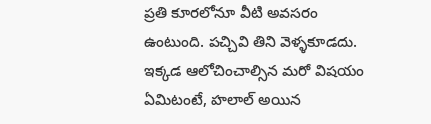ప్రతి కూరలోనూ వీటి అవసరం ఉంటుంది. పచ్చివి తిని వెళ్ళకూడదు. ఇక్కడ ఆలోచించాల్సిన మరో విషయం ఏమిటంటే, హలాల్ అయిన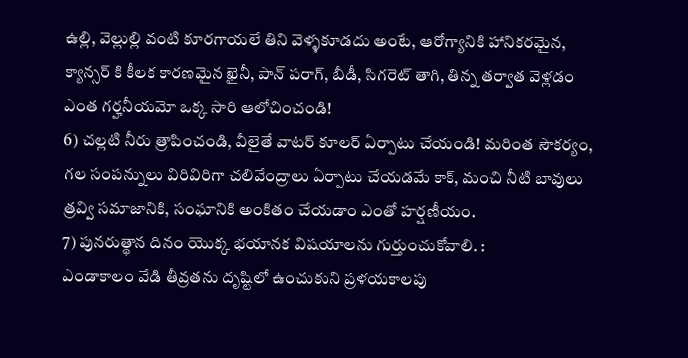ఉల్లి, వెల్లుల్లి వంటి కూరగాయలే తిని వెళ్ళకూడదు అంటే, ఆరోగ్యానికి హానికరమైన, క్యాన్సర్ కి కీలక కారణమైన ఖైనీ, పాన్ పరాగ్, బీడీ, సిగరెట్ తాగి, తిన్న తర్వాత వెళ్లడం ఎంత గర్హనీయమో ఒక్క సారి ఆలోచించండి!
6) చల్లటి నీరు త్రాపించండి, వీలైతే వాటర్ కూలర్ ఏర్పాటు చేయండి! మరింత సౌకర్యం, గల సంపన్నులు విరివిరిగా చలివేంద్రాలు ఏర్పాటు చేయడమే కాక్, మంచి నీటి బావులు త్రవ్వి సమాజానికి, సంఘానికి అంకితం చేయడాం ఎంతో హర్షణీయం.
7) పునరుత్థాన దినం యొక్క భయానక విషయాలను గుర్తుంచుకోవాలి. :
ఎండాకాలం వేడి తీవ్రతను దృష్టిలో ఉంచుకుని ప్రళయకాలపు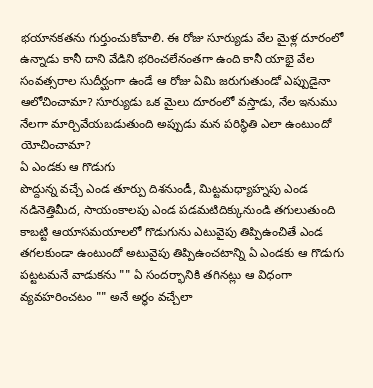భయానకతను గుర్తుంచుకోవాలి. ఈ రోజు సూర్యుడు వేల మైళ్ల దూరంలో ఉన్నాడు కానీ దాని వేడిని భరించలేనంతగా ఉంది కానీ యాభై వేల సంవత్సరాల సుదీర్ఘంగా ఉండే ఆ రోజు ఏమి జరుగుతుండో ఎప్పుడైనా ఆలోచించామా? సూర్యుడు ఒక మైలు దూరంలో వస్తాడు, నేల ఇనుము నేలగా మార్చివేయబడుతుంది అప్పుడు మన పరిస్థితి ఎలా ఉంటుందో యోచించామా?
ఏ ఎండకు ఆ గొడుగు
పొద్దున్న వచ్చే ఎండ తూర్పు దిశనుండీ, మిట్టమధ్యాహ్నపు ఎండ నడినెత్తిమీద, సాయంకాలపు ఎండ పడమటిదిక్కునుండి తగులుతుంది కాబట్టి ఆయాసమయాలలో గొడుగును ఎటువైపు తిప్పిఉంచితే ఎండ తగలకుండా ఉంటుందో అటువైపు తిప్పిఉంచటాన్ని ఏ ఎండకు ఆ గొడుగు పట్టటమనే వాడుకను "" ఏ సందర్భానికి తగినట్లు ఆ విధంగా వ్యవహరించటం "" అనే అర్థం వచ్చేలా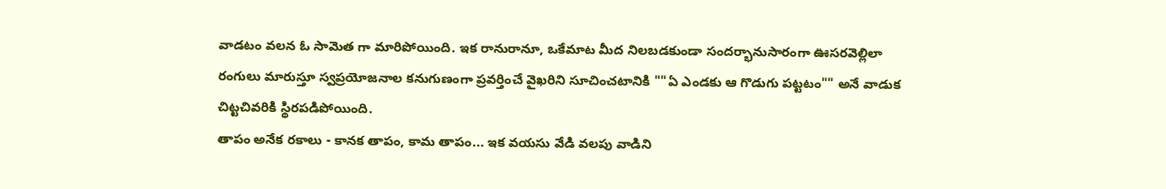వాడటం వలన ఓ సామెత గా మారిపోయింది. ఇక రానురానూ, ఒకేమాట మీద నిలబడకుండా సందర్భానుసారంగా ఊసరవెల్లిలా రంగులు మారుస్తూ స్వప్రయోజనాల కనుగుణంగా ప్రవర్తించే వైఖరిని సూచించటానికి ""ఏ ఎండకు ఆ గొడుగు పట్టటం"" అనే వాడుక చిట్టచివరికి స్థిరపడిపోయింది.
తాపం అనేక రకాలు - కానక తాపం, కామ తాపం... ఇక వయసు వేడి వలపు వాడిని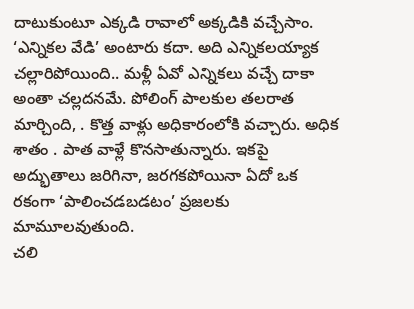దాటుకుంటూ ఎక్కడి రావాలో అక్కడికి వచ్చేసాం. ‘ఎన్నికల వేడి’ అంటారు కదా. అది ఎన్నికలయ్యాక చల్లారిపోయింది.. మళ్లీ ఏవో ఎన్నికలు వచ్చే దాకా అంతా చల్లదనమే. పోలింగ్ పాలకుల తలరాత మార్చింది, . కొత్త వాళ్లు అధికారంలోకి వచ్చారు. అధిక శాతం . పాత వాళ్లే కొనసాతున్నారు. ఇకపై అద్భుతాలు జరిగినా, జరగకపోయినా ఏదో ఒక రకంగా ‘పాలించడబడటం’ ప్రజలకు మామూలవుతుంది.
చలి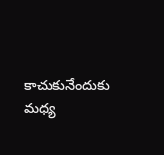కాచుకునేందుకు మధ్య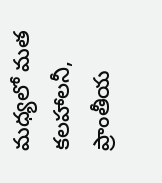మధ్యలో మత కలహాలనీ, ప్రాంతీయ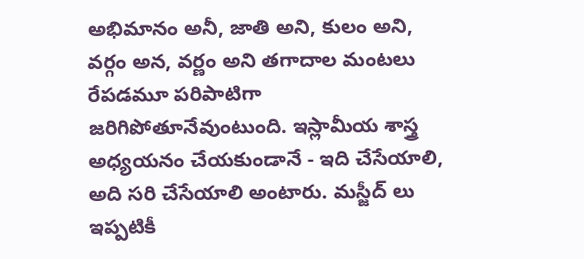అభిమానం అనీ, జాతి అని, కులం అని, వర్గం అన, వర్ణం అని తగాదాల మంటలు రేపడమూ పరిపాటిగా జరిగిపోతూనేవుంటుంది. ఇస్లామీయ శాస్త్ర అధ్యయనం చేయకుండానే - ఇది చేసేయాలి, అది సరి చేసేయాలి అంటారు. మస్జీద్ లు ఇప్పటికీ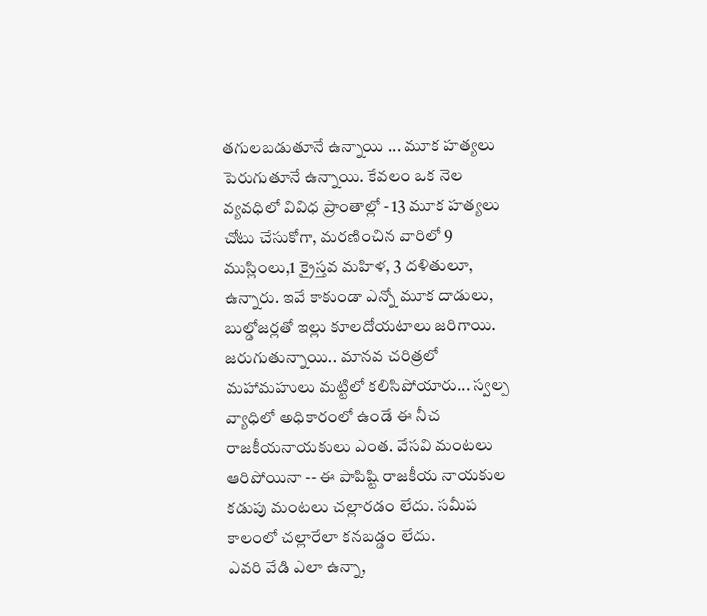తగులబడుతూనే ఉన్నాయి ... మూక హత్యలు పెరుగుతూనే ఉన్నాయి. కేవలం ఒక నెల వ్యవధిలో వివిధ ప్రాంతాల్లో - 13 మూక హత్యలు చోటు చేసుకోగా, మరణించిన వారిలో 9 ముస్లింలు,1 క్రైస్తవ మహిళ, 3 దళితులూ, ఉన్నారు. ఇవే కాకుండా ఎన్నో మూక దాడులు, బుల్డోజర్లతో ఇల్లు కూలదోయటాలు జరిగాయి. జరుగుతున్నాయి.. మానవ చరిత్రలో మహామహులు మట్టిలో కలిసిపోయారు... స్వల్ప వ్యాధిలో అధికారంలో ఉండే ఈ నీచ రాజకీయనాయకులు ఎంత. వేసవి మంటలు ఆరిపోయినా -- ఈ పాపిష్టి రాజకీయ నాయకుల కడుపు మంటలు చల్లారడం లేదు. సమీప కాలంలో చల్లారేలా కనబడ్డం లేదు.
ఎవరి వేడి ఎలా ఉన్నా,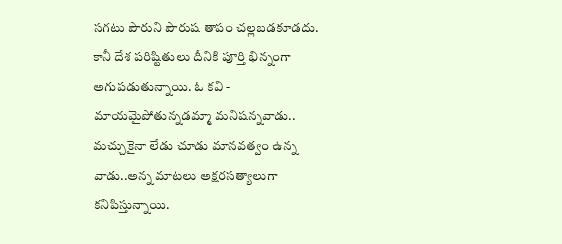సగటు పౌరుని పౌరుష తాపం చల్లబడకూడదు. కానీ దేశ పరిష్టితులు దీనికి పూర్తి భిన్నంగా అగుపడుతున్నాయి. ఓ కవి - మాయమైపోతున్నడమ్మా మనిషన్నవాడు.. మచ్చుకైనా లేడు చూడు మానవత్వం ఉన్న వాడు..అన్న మాటలు అక్షరసత్యాలుగా కనిపిస్తున్నాయి.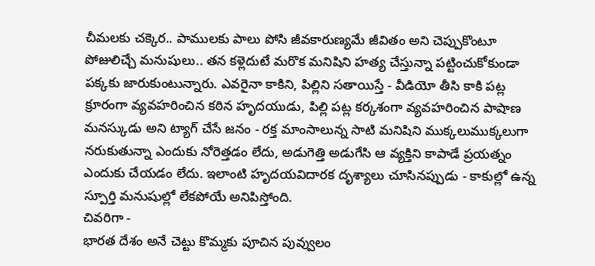చీమలకు చక్కెర.. పాములకు పాలు పోసి జీవకారుణ్యమే జీవితం అని చెప్పుకొంటూ పోజులిచ్చే మనుషులు.. తన కళ్లెదుటే మరొక మనిషిని హత్య చేస్తున్నా పట్టించుకోకుండా పక్కకు జారుకుంటున్నారు. ఎవరైనా కాకిని, పిల్లిని సతాయిస్తే - వీడియో తీసి కాకి పట్ల క్రూరంగా వ్యవహరించిన కఠిన హృదయుడు, పిల్లి పట్ల కర్కశంగా వ్యవహరించిన పాషాణ మనస్కుడు అని ట్యాగ్ చేసే జనం - రక్త మాంసాలున్న సాటి మనిషిని ముక్కలుముక్కలుగా నరుకుతున్నా ఎందుకు నోరెత్తడం లేదు, అడుగెత్తి అడుగేసి ఆ వ్యక్తిని కాపాడే ప్రయత్నం ఎందుకు చేయడం లేదు. ఇలాంటి హృదయవిదారక దృశ్యాలు చూసినప్పుడు - కాకుల్లో ఉన్న స్పూర్తి మనుషుల్లో లేకపోయే అనిపిస్తోంది.
చివరిగా -
భారత దేశం అనే చెట్టు కొమ్మకు పూచిన పువ్వులం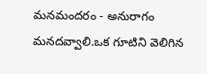మనమందరం - అనురాగం మనదవ్వాలి.ఒక గూటిని వెలిగిన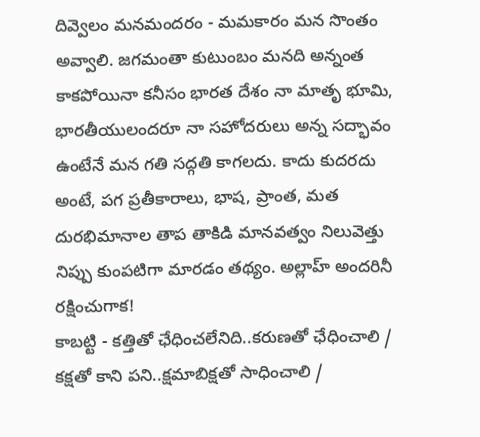దివ్వెలం మనమందరం - మమకారం మన సొంతం అవ్వాలి. జగమంతా కుటుంబం మనది అన్నంత కాకపోయినా కనీసం భారత దేశం నా మాతృ భూమి, భారతీయులందరూ నా సహోదరులు అన్న సద్భావం ఉంటేనే మన గతి సద్గతి కాగలదు. కాదు కుదరదు అంటే, పగ ప్రతీకారాలు, భాష, ప్రాంత, మత దురభిమానాల తాప తాకిడి మానవత్వం నిలువెత్తు నిప్పు కుంపటిగా మారడం తథ్యం. అల్లాహ్ అందరినీ రక్షించుగాక!
కాబట్టి - కత్తితో ఛేధించలేనిది..కరుణతో ఛేధించాలి / కక్షతో కాని పని..క్షమాబిక్షతో సాధించాలి /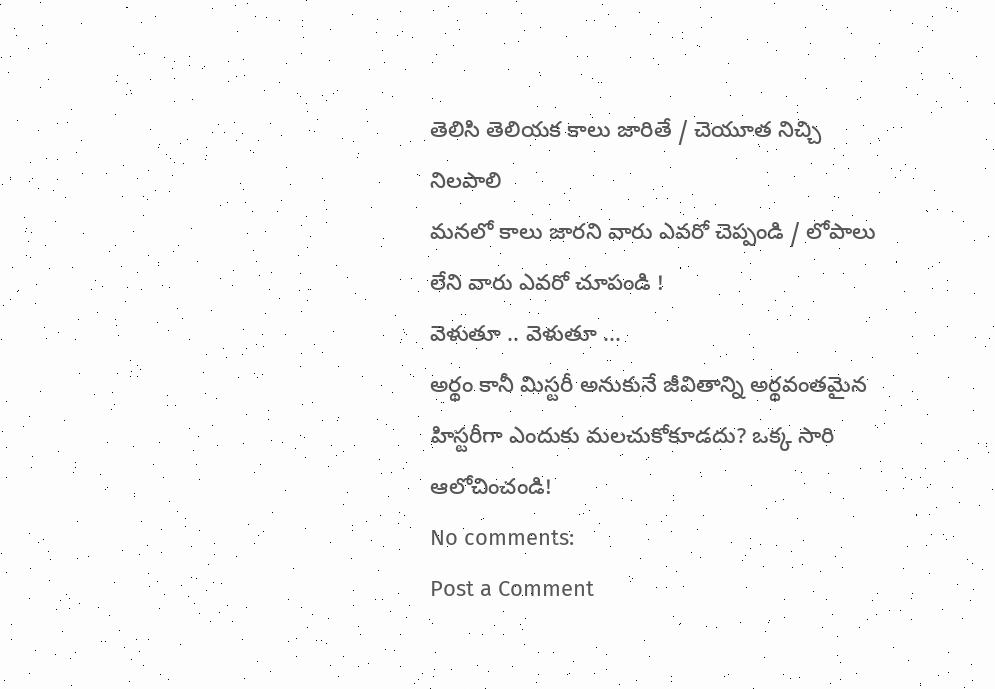తెలిసి తెలియక కాలు జారితే / చెయూత నిచ్చి నిలపాలి
మనలో కాలు జారని వారు ఎవరో చెప్పండి / లోపాలు లేని వారు ఎవరో చూపండి !
వెళుతూ .. వెళుతూ ...
అర్థం కానీ మిస్టరీ అనుకునే జీవితాన్ని అర్థవంతమైన హిస్టరీగా ఎందుకు మలచుకోకూడదు? ఒక్క సారి ఆలోచించండి!
No comments:
Post a Comment